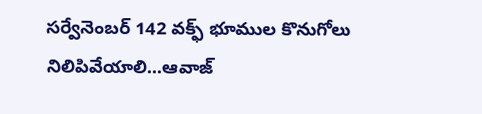సర్వేనెంబర్ 142 వక్ఫ్ భూముల కొనుగోలు నిలిపివేయాలి...ఆవాజ్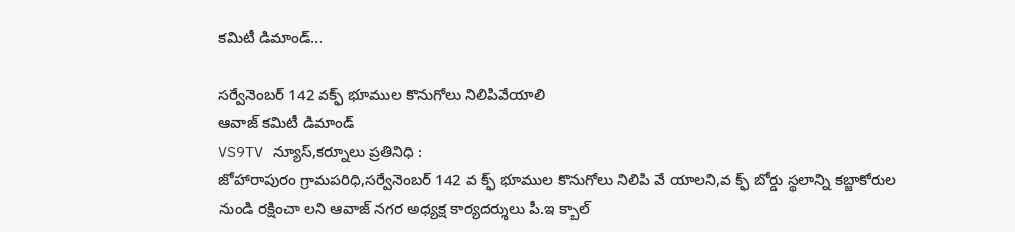కమిటీ డిమాండ్...

సర్వేనెంబర్ 142 వక్ఫ్ భూముల కొనుగోలు నిలిపివేయాలి
ఆవాజ్ కమిటీ డిమాండ్
VS9TV న్యూస్,కర్నూలు ప్రతినిధి :
జోహారాపురం గ్రామపరిధి,సర్వేనెంబర్ 142 వ క్ఫ్ భూముల కొనుగోలు నిలిపి వే యాలని,వ క్ఫ్ బోర్డు స్థలాన్ని కబ్జాకోరుల నుండి రక్షించా లని ఆవాజ్ నగర అధ్యక్ష కార్యదర్శులు పీ.ఇ క్బాల్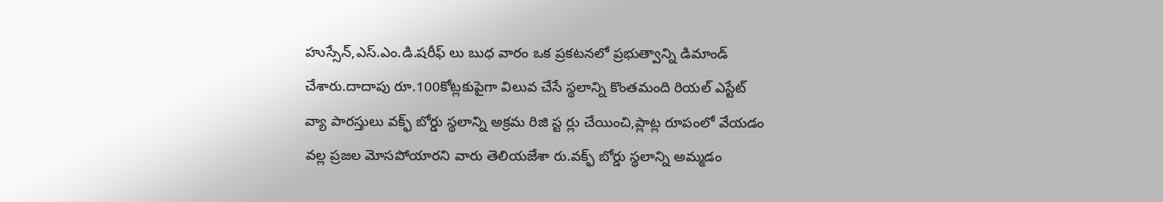హుస్సేన్,ఎస్.ఎం.డి.షరీఫ్ లు బుధ వారం ఒక ప్రకటనలో ప్రభుత్వాన్ని డిమాండ్ చేశారు.దాదాపు రూ.100కోట్లకుపైగా విలువ చేసే స్థలాన్ని కొంతమంది రియల్ ఎస్టేట్ వ్యా పారస్తులు వక్ఫ్ బోర్డు స్థలాన్ని అక్రమ రిజి స్ట ర్లు చేయించి,ప్లాట్ల రూపంలో వేయడం వల్ల ప్రజల మోసపోయారని వారు తెలియజేశా రు.వక్ఫ్ బోర్డు స్థలాన్ని అమ్మడం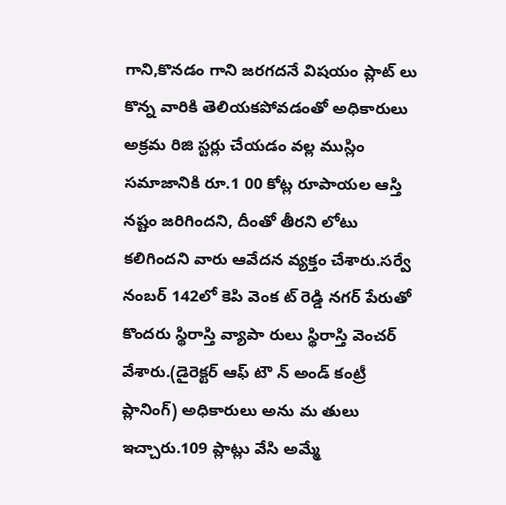గాని,కొనడం గాని జరగదనే విషయం ప్లాట్ లు కొన్న వారికి తెలియకపోవడంతో అధికారులు అక్రమ రిజి స్టర్లు చేయడం వల్ల ముస్లిం సమాజానికి రూ.1 00 కోట్ల రూపాయల ఆస్తి నష్టం జరిగిందని, దీంతో తీరని లోటు కలిగిందని వారు ఆవేదన వ్యక్తం చేశారు.సర్వే నంబర్ 142లో కెపి వెంక ట్ రెడ్డి నగర్ పేరుతో కొందరు స్థిరాస్తి వ్యాపా రులు స్థిరాస్తి వెంచర్ వేశారు.(డైరెక్టర్ ఆఫ్ టౌ న్ అండ్ కంట్రీ ప్లానింగ్) అధికారులు అను మ తులు ఇచ్చారు.109 ప్లాట్లు వేసి అమ్మే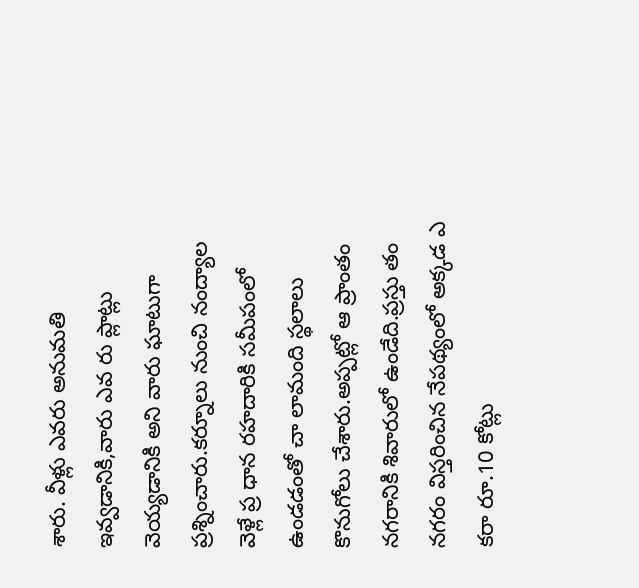శారు. వీళ్లు ఎవరు అనుమతి ఇవ్వడానికి,వారు ఎవ రు ప్లాట్లు వెయ్యడానికి అని వారు ఘాటుగా ప్రశ్నించారు.కర్నూలు నుంచి నంద్యాల వెళ్లే ప్ర ధాన రహదారికి సమీపంలో ఉండడంతో చా లామంది స్థలాలు కొనుగోలు చేశారు.అప్పట్లో ఆ ప్రాంతం నగరానికి శివారులో ఉండేది.ప్రస్తు తం నగరం విస్తరించిన నేపథ్యంలో అక్కడ ఎ కరా రూ.10 కోట్లు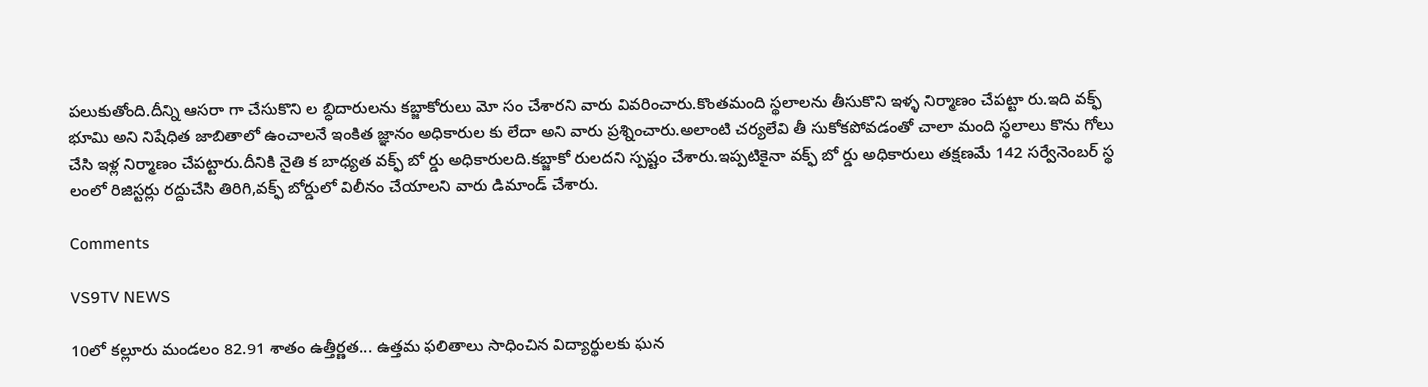పలుకుతోంది.దీన్ని ఆసరా గా చేసుకొని ల బ్ధిదారులను కబ్జాకోరులు మో సం చేశారని వారు వివరించారు.కొంతమంది స్థలాలను తీసుకొని ఇళ్ళ నిర్మాణం చేపట్టా రు.ఇది వక్ఫ్ భూమి అని నిషేధిత జాబితాలో ఉంచాలనే ఇంకిత జ్ఞానం అధికారుల కు లేదా అని వారు ప్రశ్నించారు.అలాంటి చర్యలేవి తీ సుకోకపోవడంతో చాలా మంది స్థలాలు కొను గోలు చేసి ఇళ్ల నిర్మాణం చేపట్టారు.దీనికి నైతి క బాధ్యత వక్ఫ్ బో ర్డు అధికారులది.కబ్జాకో రులదని స్పష్టం చేశారు.ఇప్పటికైనా వక్ఫ్ బో ర్డు అధికారులు తక్షణమే 142 సర్వేనెంబర్ స్థ లంలో రిజిస్టర్లు రద్దుచేసి తిరిగి,వక్ఫ్ బోర్డులో విలీనం చేయాలని వారు డిమాండ్ చేశారు.

Comments

VS9TV NEWS

10లో కల్లూరు మండలం 82.91 శాతం ఉత్తీర్ణత... ఉత్తమ ఫలితాలు సాధించిన విద్యార్థులకు ఘన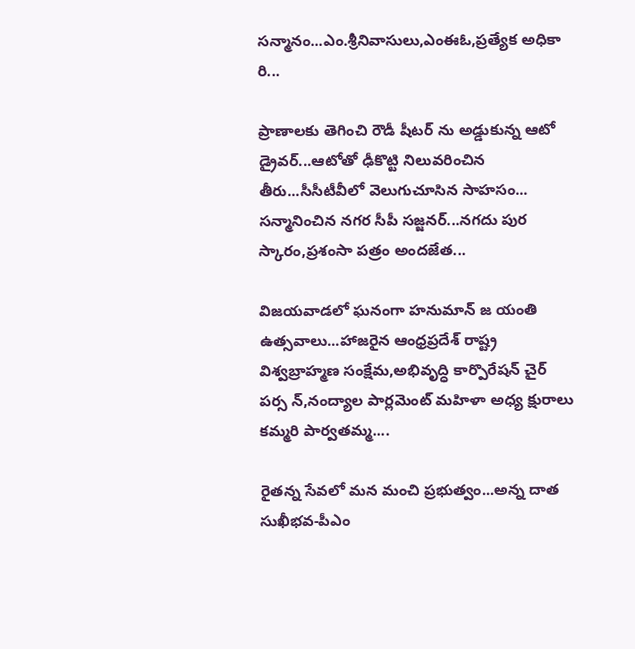సన్మానం...ఎం.శ్రీనివాసులు,ఎంఈఓ,ప్రత్యేక అధికా రి...

ప్రాణాలకు తెగించి రౌడీ షీటర్ ను అడ్డుకున్న ఆటో డ్రైవర్...ఆటోతో ఢీకొట్టి నిలువరించిన తీరు...సీసీటీవీలో వెలుగుచూసిన సాహసం... సన్మానించిన నగర సీపీ సజ్జనర్...నగదు పుర స్కారం,ప్రశంసా పత్రం అందజేత...

విజయవాడలో ఘనంగా హనుమాన్ జ యంతి ఉత్సవాలు...హాజరైన ఆంధ్రప్రదేశ్ రాష్ట్ర విశ్వబ్రాహ్మణ సంక్షేమ,అభివృద్ధి కార్పొరేషన్ చైర్ పర్స న్,నంద్యాల పార్లమెంట్ మహిళా అధ్య క్షురాలు కమ్మరి పార్వతమ్మ....

రైతన్న సేవలో మన మంచి ప్రభుత్వం...అన్న దాత సుఖీభవ-పీఎం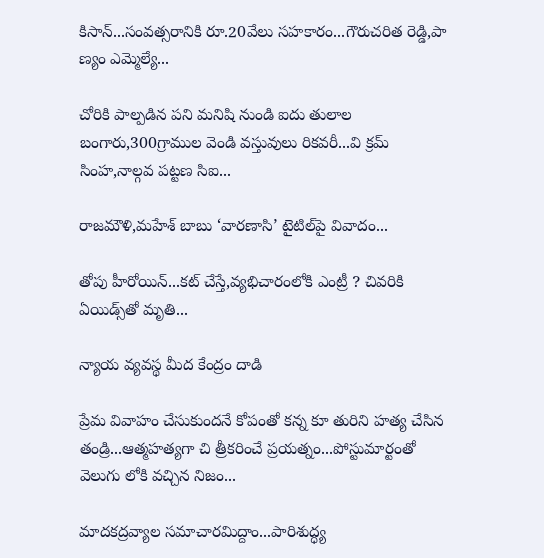కిసాన్...సంవత్సరానికి రూ.20వేలు సహకారం...గౌరుచరిత రెడ్డి,పా ణ్యం ఎమ్మెల్యే...

చోరికి పాల్పడిన పని మనిషి నుండి ఐదు తులాల బంగారు,300గ్రాముల వెండి వస్తువులు రికవరీ...వి క్రమ్ సింహ,నాల్గవ పట్టణ సిఐ...

రాజమౌళి,మహేశ్ బాబు ‘వారణాసి’ టైటిల్‌పై వివాదం...

తోపు హీరోయిన్...కట్ చేస్తే,వ్యభిచారంలోకి ఎంట్రీ ? చివరికి ఏయిడ్స్‌తో మృతి...

న్యాయ వ్యవస్థ మీద కేంద్రం దాడి

ప్రేమ వివాహం చేసుకుందనే కోపంతో కన్న కూ తురిని హత్య చేసిన తండ్రి...ఆత్మహత్యగా చి త్రీకరించే ప్రయత్నం...పోస్టుమార్టంతో వెలుగు లోకి వచ్చిన నిజం...

మాదకద్రవ్యాల సమాచారమిద్దాం...పారిశుద్ధ్య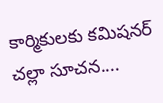కార్మికులకు కమిషనర్ చల్లా సూచన....